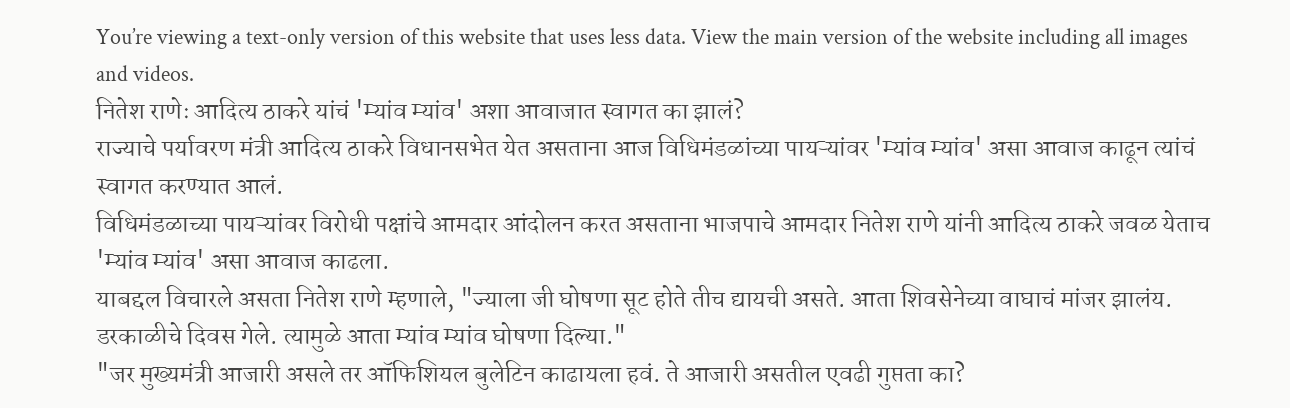You’re viewing a text-only version of this website that uses less data. View the main version of the website including all images and videos.
नितेश राणेः आदित्य ठाकरे यांचं 'म्यांव म्यांव' अशा आवाजात स्वागत का झालं?
राज्याचे पर्यावरण मंत्री आदित्य ठाकरे विधानसभेत येत असताना आज विधिमंडळांच्या पायऱ्यांवर 'म्यांव म्यांव' असा आवाज काढून त्यांचं स्वागत करण्यात आलं.
विधिमंडळाच्या पायऱ्यांवर विरोधी पक्षांचे आमदार आंदोलन करत असताना भाजपाचे आमदार नितेश राणे यांनी आदित्य ठाकरे जवळ येताच 'म्यांव म्यांव' असा आवाज काढला.
याबद्दल विचारले असता नितेश राणे म्हणाले, "ज्याला जी घोषणा सूट होते तीच द्यायची असते. आता शिवसेनेच्या वाघाचं मांजर झालंय. डरकाळीचे दिवस गेले. त्यामुळे आता म्यांव म्यांव घोषणा दिल्या."
"जर मुख्यमंत्री आजारी असले तर ऑफिशियल बुलेटिन काढायला हवं. ते आजारी असतील एवढी गुप्तता का?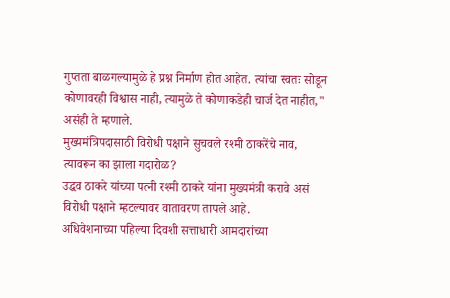गुप्तता बाळगल्यामुळे हे प्रश्न निर्माण होत आहेत. त्यांचा स्वतः सोडून कोणावरही विश्वास नाही, त्यामुळे ते कोणाकडेही चार्ज देत नाहीत," असंही ते म्हणाले.
मुख्यमंत्रिपदासाठी विरोधी पक्षाने सुचवले रश्मी ठाकरेंचे नाव, त्यावरून का झाला गदारोळ?
उद्धव ठाकरे यांच्या पत्नी रश्मी ठाकरे यांना मुख्यमंत्री करावे असं विरोधी पक्षाने म्हटल्यावर वातावरण तापले आहे.
अधिवेशनाच्या पहिल्या दिवशी सत्ताधारी आमदारांच्या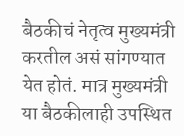बैठकीचं नेतृत्व मुख्यमंत्री करतील असं सांगण्यात येत होतं. मात्र मुख्यमंत्री या बैठकीलाही उपस्थित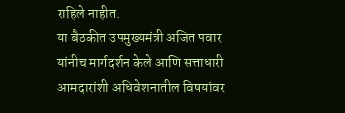राहिले नाहीत.
या बैठकीत उपमुख्यमंत्री अजित पवार यांनीच मार्गदर्शन केले आणि सत्ताधारी आमदारांशी अधिवेशनातील विषयांवर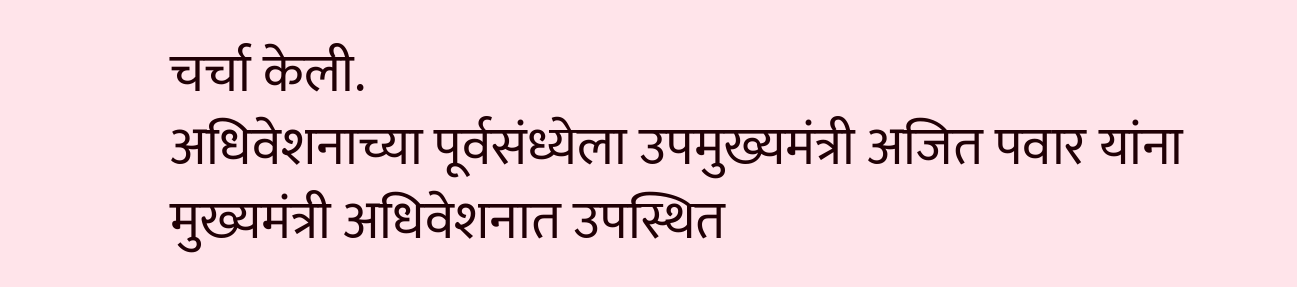चर्चा केली.
अधिवेशनाच्या पूर्वसंध्येला उपमुख्यमंत्री अजित पवार यांना मुख्यमंत्री अधिवेशनात उपस्थित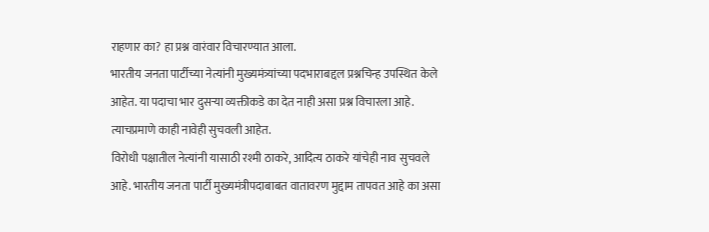राहणार का? हा प्रश्न वारंवार विचारण्यात आला.
भारतीय जनता पार्टीच्या नेत्यांनी मुख्यमंत्र्यांच्या पदभाराबद्दल प्रश्नचिन्ह उपस्थित केले आहेत. या पदाचा भार दुसऱ्या व्यक्तीकडे का देत नाही असा प्रश्न विचारला आहे. त्याचप्रमाणे काही नावेही सुचवली आहेत.
विरोधी पक्षातील नेत्यांनी यासाठी रश्मी ठाकरे, आदित्य ठाकरे यांचेही नाव सुचवले आहे. भारतीय जनता पार्टी मुख्यमंत्रीपदाबाबत वातावरण मुद्दाम तापवत आहे का असा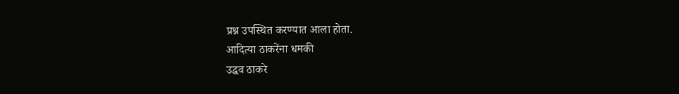प्रश्न उपस्थित करण्यात आला होता.
आदित्या ठाकरेंना धमकी
उद्धव ठाकरे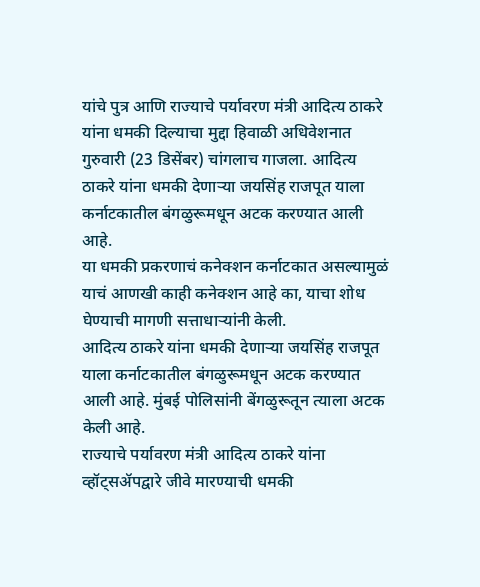यांचे पुत्र आणि राज्याचे पर्यावरण मंत्री आदित्य ठाकरे यांना धमकी दिल्याचा मुद्दा हिवाळी अधिवेशनात गुरुवारी (23 डिसेंबर) चांगलाच गाजला. आदित्य ठाकरे यांना धमकी देणाऱ्या जयसिंह राजपूत याला कर्नाटकातील बंगळुरूमधून अटक करण्यात आली आहे.
या धमकी प्रकरणाचं कनेक्शन कर्नाटकात असल्यामुळं याचं आणखी काही कनेक्शन आहे का, याचा शोध घेण्याची मागणी सत्ताधाऱ्यांनी केली.
आदित्य ठाकरे यांना धमकी देणाऱ्या जयसिंह राजपूत याला कर्नाटकातील बंगळुरूमधून अटक करण्यात आली आहे. मुंबई पोलिसांनी बेंगळुरूतून त्याला अटक केली आहे.
राज्याचे पर्यावरण मंत्री आदित्य ठाकरे यांना व्हॉट्सॲपद्वारे जीवे मारण्याची धमकी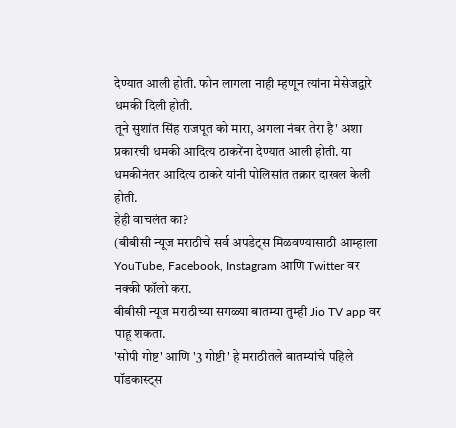देण्यात आली होती. फोन लागला नाही म्हणून त्यांना मेसेजद्वारे धमकी दिली होती.
तूने सुशांत सिंह राजपूत को मारा, अगला नंबर तेरा है' अशा प्रकारची धमकी आदित्य ठाकरेंना देण्यात आली होती. या धमकीनंतर आदित्य ठाकरे यांनी पोलिसांत तक्रार दाखल केली होती.
हेही वाचलंत का?
(बीबीसी न्यूज मराठीचे सर्व अपडेट्स मिळवण्यासाठी आम्हाला YouTube, Facebook, Instagram आणि Twitter वर नक्की फॉलो करा.
बीबीसी न्यूज मराठीच्या सगळ्या बातम्या तुम्ही Jio TV app वर पाहू शकता.
'सोपी गोष्ट' आणि '3 गोष्टी' हे मराठीतले बातम्यांचे पहिले पॉडकास्ट्स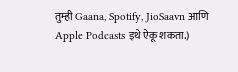तुम्ही Gaana, Spotify, JioSaavn आणि Apple Podcasts इथे ऐकू शकता.)